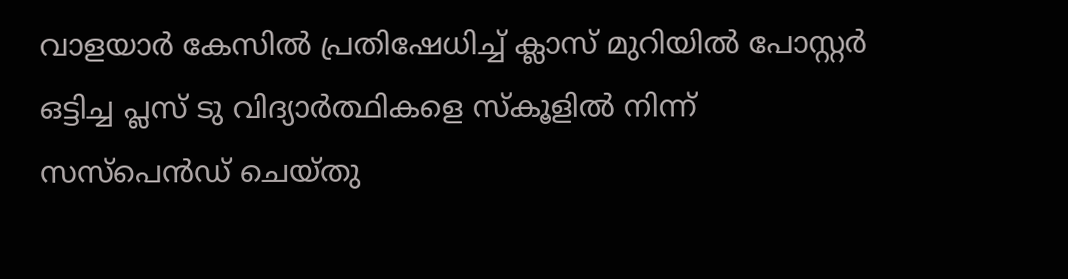വാളയാര്‍ കേസില്‍ പ്രതിഷേധിച്ച് ക്ലാസ് മുറിയില്‍ പോസ്റ്റര്‍ ഒട്ടിച്ച പ്ലസ് ടു വിദ്യാര്‍ത്ഥികളെ സ്‌കൂളില്‍ നിന്ന് സസ്‌പെന്‍ഡ് ചെയ്തു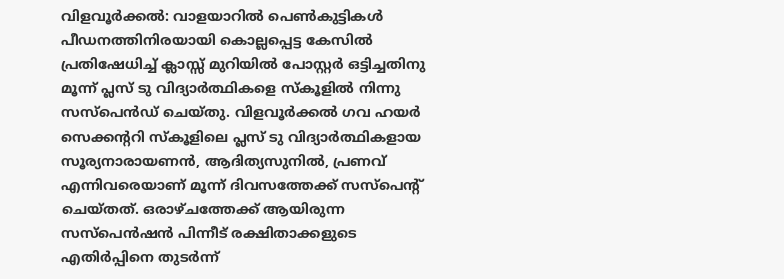വിളവൂര്‍ക്കല്‍: വാളയാറില്‍ പെണ്‍കുട്ടികള്‍ പീഡനത്തിനിരയായി കൊല്ലപ്പെട്ട കേസില്‍ പ്രതിഷേധിച്ച് ക്ലാസ്സ് മുറിയില്‍ പോസ്റ്റര്‍ ഒട്ടിച്ചതിനു മൂന്ന് പ്ലസ് ടു വിദ്യാര്‍ത്ഥികളെ സ്‌കൂളില്‍ നിന്നു സസ്‌പെന്‍ഡ് ചെയ്തു. വിളവൂര്‍ക്കല്‍ ഗവ ഹയര്‍ സെക്കന്ററി സ്‌കൂളിലെ പ്ലസ് ടു വിദ്യാര്‍ത്ഥികളായ സൂര്യനാരായണന്‍, ആദിത്യസുനില്‍, പ്രണവ് എന്നിവരെയാണ് മൂന്ന് ദിവസത്തേക്ക് സസ്പെന്റ് ചെയ്തത്. ഒരാഴ്ചത്തേക്ക് ആയിരുന്ന സസ്പെന്‍ഷന്‍ പിന്നീട് രക്ഷിതാക്കളുടെ എതിര്‍പ്പിനെ തുടര്‍ന്ന്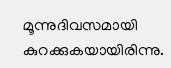മൂന്നുദിവസമായി കുറക്കുകയായിരിന്നു.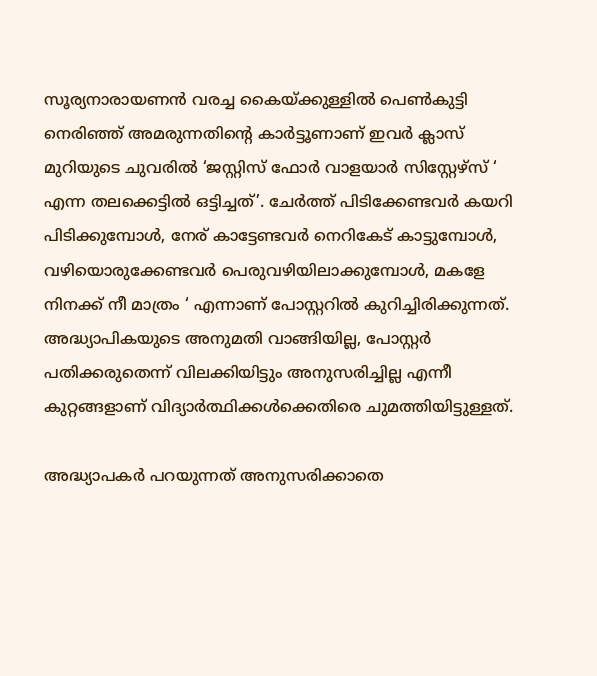സൂര്യനാരായണന്‍ വരച്ച കൈയ്ക്കുള്ളില്‍ പെണ്‍കുട്ടി നെരിഞ്ഞ് അമരുന്നതിന്റെ കാര്‍ട്ടൂണാണ് ഇവര്‍ ക്ലാസ് മുറിയുടെ ചുവരില്‍ ‘ജസ്റ്റിസ് ഫോര്‍ വാളയാര്‍ സിസ്റ്റേഴ്‌സ് ‘ എന്ന തലക്കെട്ടില്‍ ഒട്ടിച്ചത്’. ചേര്‍ത്ത് പിടിക്കേണ്ടവര്‍ കയറി പിടിക്കുമ്പോള്‍, നേര് കാട്ടേണ്ടവര്‍ നെറികേട് കാട്ടുമ്പോള്‍, വഴിയൊരുക്കേണ്ടവര്‍ പെരുവഴിയിലാക്കുമ്പോള്‍, മകളേ നിനക്ക് നീ മാത്രം ‘ എന്നാണ് പോസ്റ്ററില്‍ കുറിച്ചിരിക്കുന്നത്. അദ്ധ്യാപികയുടെ അനുമതി വാങ്ങിയില്ല, പോസ്റ്റര്‍ പതിക്കരുതെന്ന് വിലക്കിയിട്ടും അനുസരിച്ചില്ല എന്നീ കുറ്റങ്ങളാണ് വിദ്യാര്‍ത്ഥിക്കള്‍ക്കെതിരെ ചുമത്തിയിട്ടുള്ളത്.

അദ്ധ്യാപകര്‍ പറയുന്നത് അനുസരിക്കാതെ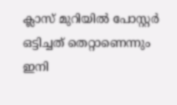ക്ലാസ് മുറിയില്‍ പോസ്റ്റര്‍ ഒട്ടിച്ചത് തെറ്റാണെന്നും ഇനി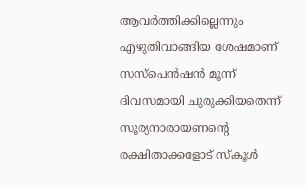ആവര്‍ത്തിക്കില്ലെന്നും എഴുതിവാങ്ങിയ ശേഷമാണ് സസ്പെന്‍ഷന്‍ മൂന്ന് ദിവസമായി ചുരുക്കിയതെന്ന് സൂര്യനാരായണന്റെ രക്ഷിതാക്കളോട് സ്‌കൂള്‍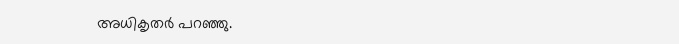അധികൃതര്‍ പറഞ്ഞു.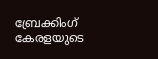ബ്രേക്കിംഗ് കേരളയുടെ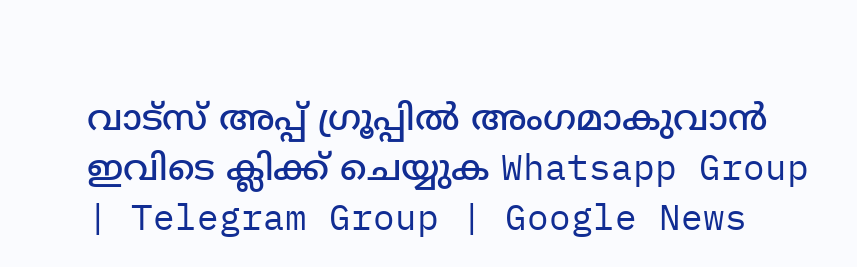വാട്സ് അപ്പ് ഗ്രൂപ്പിൽ അംഗമാകുവാൻ ഇവിടെ ക്ലിക്ക് ചെയ്യുക Whatsapp Group | Telegram Group | Google News